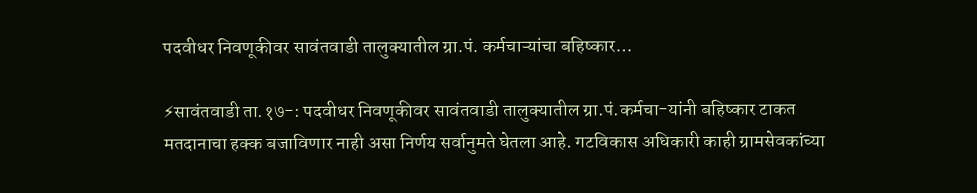पदवीधर निवणूकीवर सावंतवाडी तालुक्यातील ग्रा.पं. कर्मचाऱ्यांचा बहिष्कार…

⚡सावंतवाडी ता.१७-: पदवीधर निवणूकीवर सावंतवाडी तालुक्यातील ग्रा.पं.कर्मचा-यांनी बहिष्कार टाकत मतदानाचा हक्क बजाविणार नाही असा निर्णय सर्वानुमते घेतला आहे. गटविकास अधिकारी काही ग्रामसेवकांच्या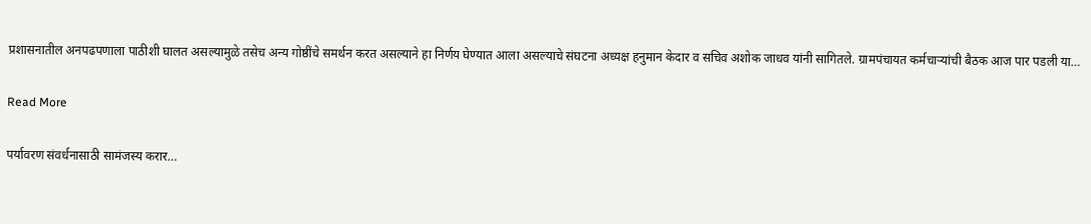प्रशासनातील अनपढपणाला पाठीशी घालत असल्यामुळे तसेच अन्य गोष्ठींचे समर्थन करत असल्याने हा निर्णय घेण्यात आला असल्याचे संघटना अध्यक्ष हनुमान केदार व सचिव अशोक जाधव यांनी सागितले. ग्रामपंचायत कर्मचाऱ्यांची बैठक आज पार पडली या…

Read More

पर्यावरण संवर्धनासाठी सामंजस्य करार…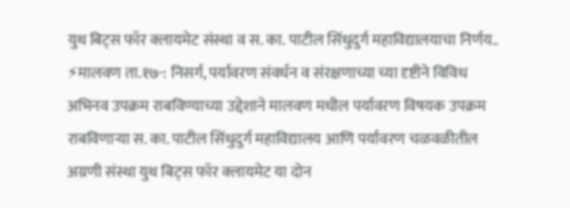युथ बिट्स फॉर क्लायमेट संस्था व स. का. पाटील सिंधुदुर्ग महाविद्यालयाचा निर्णय.. ⚡मालवण ता.१७-: निसर्ग, पर्यावरण संवर्धन व संरक्षणाच्या च्या दृष्टीने विविध अभिनव उपक्रम राबविण्याच्या उद्देशाने मालवण मधील पर्यावरण विषयक उपक्रम राबविणाऱ्या स. का. पाटील सिंधुदुर्ग महाविद्यालय आणि पर्यावरण चळवळीतील अग्रणी संस्था युथ बिट्स फॉर क्लायमेट या दोन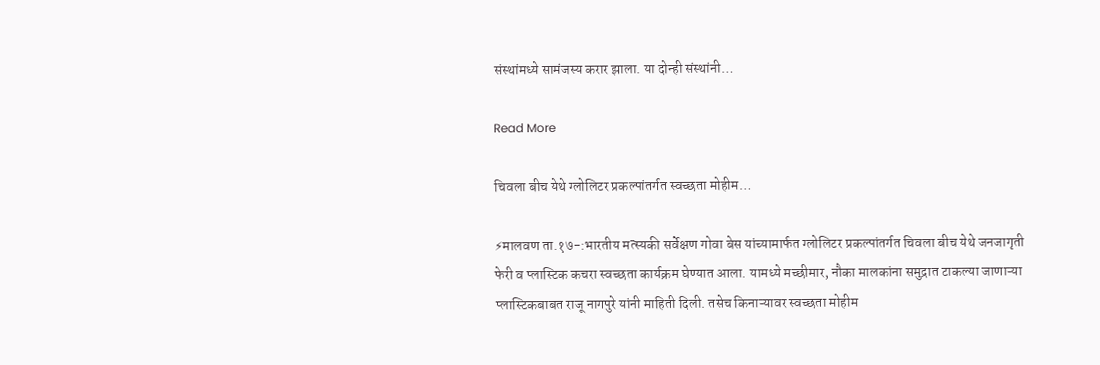संस्थांमध्ये सामंजस्य करार झाला. या दोन्ही संस्थांनी…

Read More

चिवला बीच येथे ग्लोलिटर प्रकल्पांतर्गत स्वच्छता मोहीम…

⚡मालवण ता.१७-:भारतीय मत्स्यकी सर्वेक्षण गोवा बेस यांच्यामार्फत ग्लोलिटर प्रकल्पांतर्गत चिवला बीच येथे जनजागृती फेरी व प्लास्टिक कचरा स्वच्छता कार्यक्रम घेण्यात आला. यामध्ये मच्छीमार, नौका मालकांना समुद्रात टाकल्या जाणाऱ्या प्लास्टिकबाबत राजू नागपुरे यांनी माहिती दिली. तसेच किनाऱ्यावर स्वच्छता मोहीम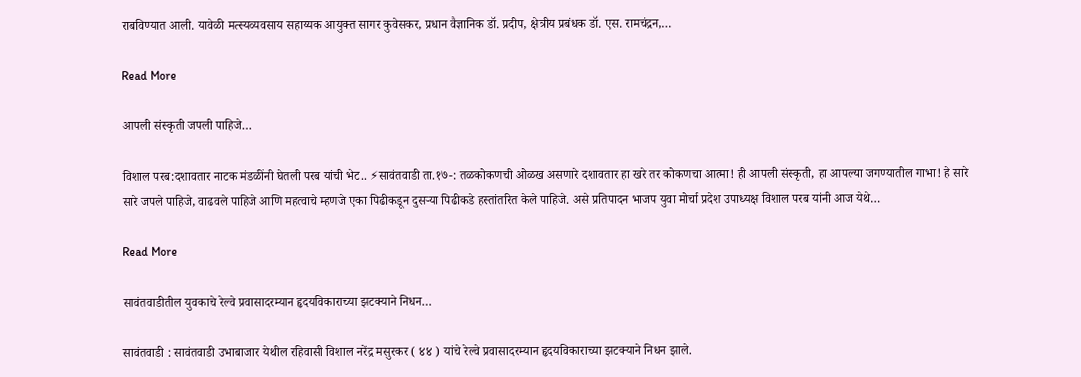राबविण्यात आली. यावेळी मत्स्यव्यवसाय सहाय्यक आयुक्त सागर कुवेसकर, प्रधान वैज्ञानिक डॉ. प्रदीप, क्षेत्रीय प्रबंधक डॉ. एस. रामचंद्रन,…

Read More

आपली संस्कृती जपली पाहिजे…

विशाल परब:दशावतार नाटक मंडळींनी घेतली परब यांची भेट.. ⚡सावंतवाडी ता.१७-: तळकोकणची ओळख असणारे दशावतार हा खरे तर कोकणचा आत्मा! ही आपली संस्कृती, हा आपल्या जगण्यातील गाभा! हे सारे सारे जपले पाहिजे, वाढवले पाहिजे आणि महत्वाचे म्हणजे एका पिढीकडून दुसऱ्या पिढीकडे हस्तांतरित केले पाहिजे. असे प्रतिपादन भाजप युवा मोर्चा प्रदेश उपाध्यक्ष विशाल परब यांनी आज येथे…

Read More

सावंतवाडीतील युवकाचे रेल्वे प्रवासादरम्यान हृदयविकाराच्या झटक्याने निधन…

सावंतवाडी : सावंतवाडी उभाबाजार येथील रहिवासी विशाल नरेंद्र मसुरकर ( ४४ ) यांचे रेल्वे प्रवासादरम्यान हृदयविकाराच्या झटक्याने निधन झाले.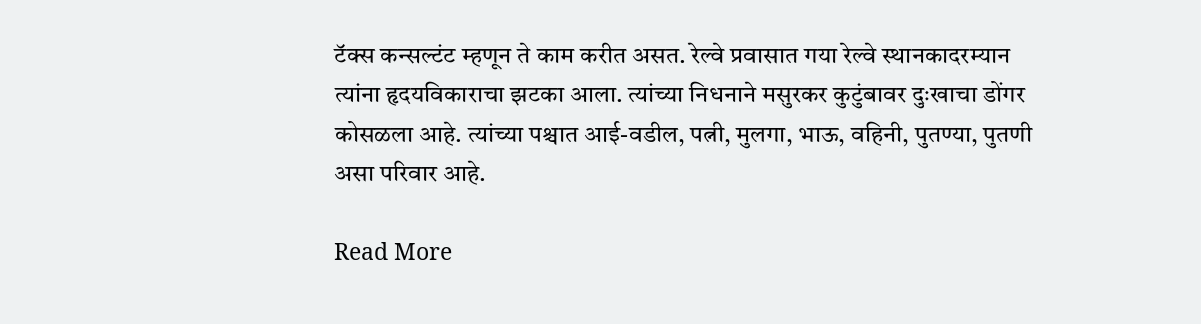टॅक्स कन्सल्टंट म्हणून ते काम करीत असत. रेल्वे प्रवासात गया रेल्वे स्थानकादरम्यान त्यांना हृदयविकाराचा झटका आला. त्यांच्या निधनाने मसुरकर कुटुंबावर दुःखाचा डोंगर कोसळला आहे. त्यांच्या पश्चात आई-वडील, पत्नी, मुलगा, भाऊ, वहिनी, पुतण्या, पुतणी असा परिवार आहे.

Read More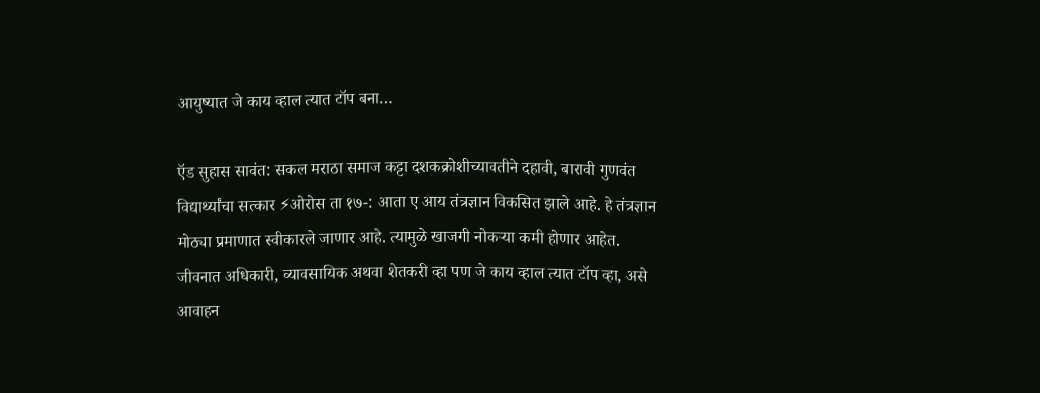आयुष्यात जे काय व्हाल त्यात टॉप बना…

ऍड सुहास सावंत: सकल मराठा समाज कट्टा दशकक्रोशीच्यावतीने दहावी, बारावी गुणवंत विद्यार्थ्यांचा सत्कार ⚡ओरोस ता १७-: आता ए आय तंत्रज्ञान विकसित झाले आहे. हे तंत्रज्ञान मोठ्या प्रमाणात स्वीकारले जाणार आहे. त्यामुळे खाजगी नोकऱ्या कमी होणार आहेत. जीवनात अधिकारी, व्यावसायिक अथवा शेतकरी व्हा पण जे काय व्हाल त्यात टॉप व्हा, असे आवाहन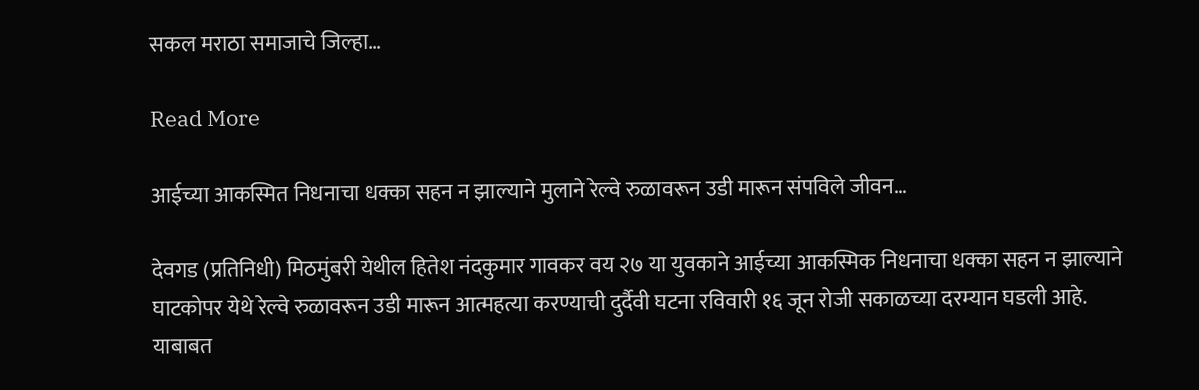सकल मराठा समाजाचे जिल्हा…

Read More

आईच्या आकस्मित निधनाचा धक्का सहन न झाल्याने मुलाने रेल्वे रुळावरून उडी मारून संपविले जीवन…

देवगड (प्रतिनिधी) मिठमुंबरी येथील हितेश नंदकुमार गावकर वय २७ या युवकाने आईच्या आकस्मिक निधनाचा धक्का सहन न झाल्याने घाटकोपर येथे रेल्वे रुळावरून उडी मारून आत्महत्या करण्याची दुर्दैवी घटना रविवारी १६ जून रोजी सकाळच्या दरम्यान घडली आहे. याबाबत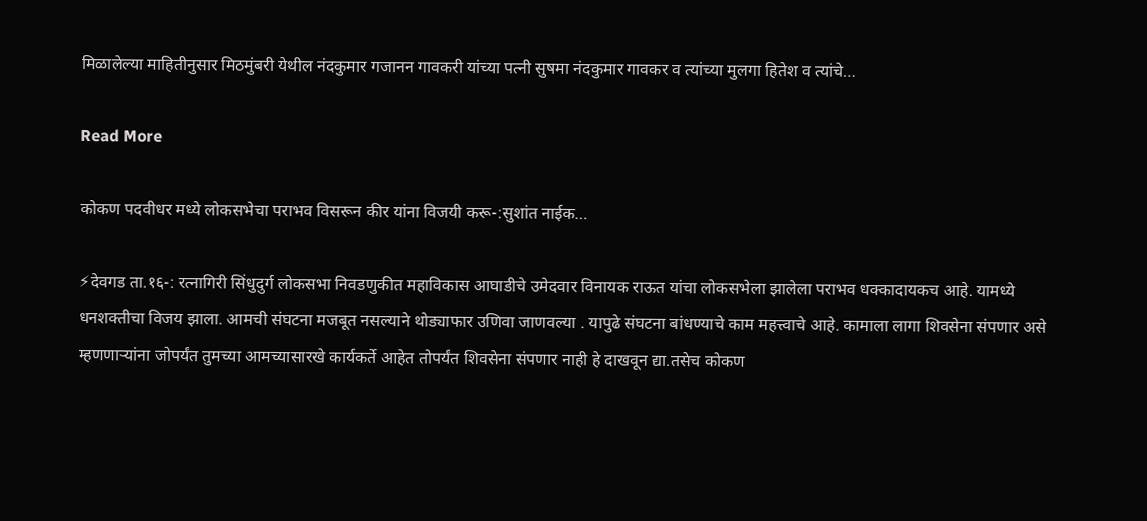मिळालेल्या माहितीनुसार मिठमुंबरी येथील नंदकुमार गजानन गावकरी यांच्या पत्नी सुषमा नंदकुमार गावकर व त्यांच्या मुलगा हितेश व त्यांचे…

Read More

कोकण पदवीधर मध्ये लोकसभेचा पराभव विसरून कीर यांना विजयी करू-:सुशांत नाईक…

⚡देवगड ता.१६-: रत्नागिरी सिंधुदुर्ग लोकसभा निवडणुकीत महाविकास आघाडीचे उमेदवार विनायक राऊत यांचा लोकसभेला झालेला पराभव धक्कादायकच आहे. यामध्ये धनशक्तीचा विजय झाला. आमची संघटना मजबूत नसल्याने थोड्याफार उणिवा जाणवल्या . यापुढे संघटना बांधण्याचे काम महत्त्वाचे आहे. कामाला लागा शिवसेना संपणार असे म्हणणाऱ्यांना जोपर्यंत तुमच्या आमच्यासारखे कार्यकर्ते आहेत तोपर्यंत शिवसेना संपणार नाही हे दाखवून द्या.तसेच कोकण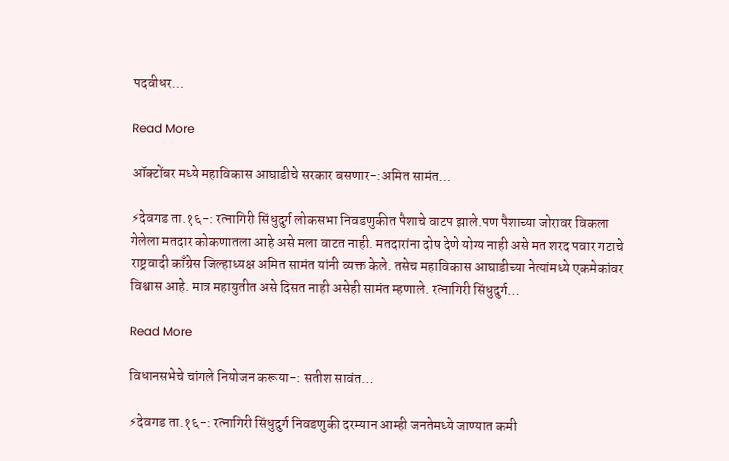पदवीधर…

Read More

ऑक्टोंबर मध्ये महाविकास आघाडीचे सरकार बसणार-:अमित सामंत…

⚡देवगड ता.१६-: रत्नागिरी सिंधुदुर्ग लोकसभा निवडणुकीत पैशाचे वाटप झाले.पण पैशाच्या जोरावर विकला गेलेला मतदार कोकणातला आहे असे मला वाटत नाही. मतदारांना दोष देणे योग्य नाही असे मत शरद पवार गटाचे राष्ट्रवादी काँग्रेस जिल्हाध्यक्ष अमित सामंत यांनी व्यक्त केले. तसेच महाविकास आघाडीच्या नेत्यांमध्ये एकमेकांवर विश्वास आहे. मात्र महायुतीत असे दिसत नाही असेही सामंत म्हणाले. रत्नागिरी सिंधुदुर्ग…

Read More

विधानसभेचे चांगले नियोजन करूया-: सतीश सावंत…

⚡देवगड ता.१६-: रत्नागिरी सिंधुदुर्ग निवडणुकी दरम्यान आम्ही जनतेमध्ये जाण्यात कमी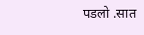पडलो .सात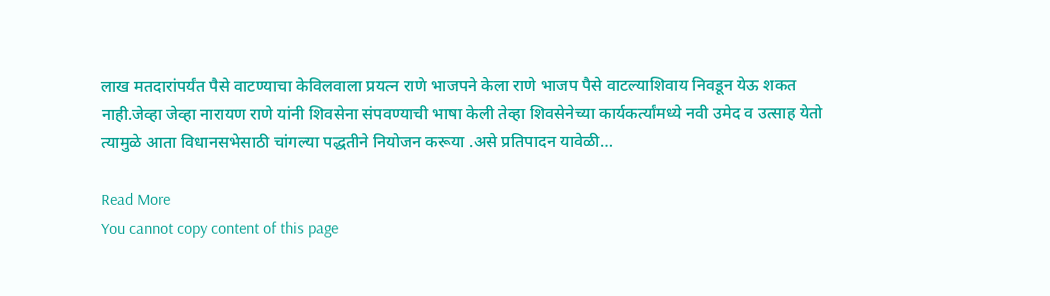लाख मतदारांपर्यंत पैसे वाटण्याचा केविलवाला प्रयत्न राणे भाजपने केला राणे भाजप पैसे वाटल्याशिवाय निवडून येऊ शकत नाही.जेव्हा जेव्हा नारायण राणे यांनी शिवसेना संपवण्याची भाषा केली तेव्हा शिवसेनेच्या कार्यकर्त्यांमध्ये नवी उमेद व उत्साह येतो त्यामुळे आता विधानसभेसाठी चांगल्या पद्धतीने नियोजन करूया .असे प्रतिपादन यावेळी…

Read More
You cannot copy content of this page